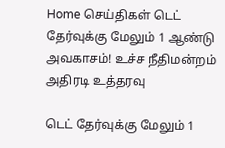Home செய்திகள் டெட் தேர்வுக்கு மேலும் 1 ஆண்டு அவகாசம்! உச்ச நீதிமன்றம் அதிரடி உத்தரவு

டெட் தேர்வுக்கு மேலும் 1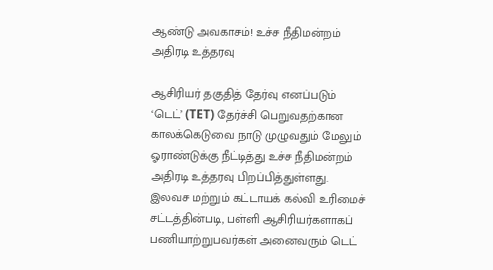ஆண்டு அவகாசம்! உச்ச நீதிமன்றம் அதிரடி உத்தரவு

ஆசிரியர் தகுதித் தேர்வு எனப்படும் ‘டெட்’ (TET) தேர்ச்சி பெறுவதற்கான காலக்கெடுவை நாடு முழுவதும் மேலும் ஓராண்டுக்கு நீட்டித்து உச்ச நீதிமன்றம் அதிரடி உத்தரவு பிறப்பித்துள்ளது. இலவச மற்றும் கட்டாயக் கல்வி உரிமைச் சட்டத்தின்படி, பள்ளி ஆசிரியர்களாகப் பணியாற்றுபவர்கள் அனைவரும் டெட்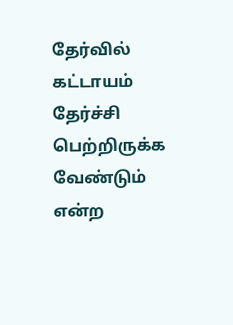தேர்வில் கட்டாயம் தேர்ச்சி பெற்றிருக்க வேண்டும் என்ற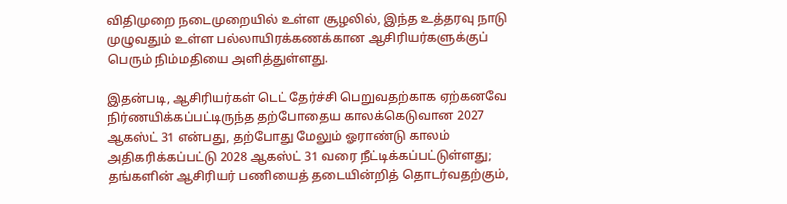விதிமுறை நடைமுறையில் உள்ள சூழலில், இந்த உத்தரவு நாடு முழுவதும் உள்ள பல்லாயிரக்கணக்கான ஆசிரியர்களுக்குப் பெரும் நிம்மதியை அளித்துள்ளது.

இதன்படி, ஆசிரியர்கள் டெட் தேர்ச்சி பெறுவதற்காக ஏற்கனவே நிர்ணயிக்கப்பட்டிருந்த தற்போதைய காலக்கெடுவான 2027 ஆகஸ்ட் 31 என்பது, தற்போது மேலும் ஓராண்டு காலம் அதிகரிக்கப்பட்டு 2028 ஆகஸ்ட் 31 வரை நீட்டிக்கப்பட்டுள்ளது; தங்களின் ஆசிரியர் பணியைத் தடையின்றித் தொடர்வதற்கும்,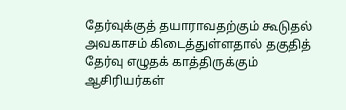தேர்வுக்குத் தயாராவதற்கும் கூடுதல் அவகாசம் கிடைத்துள்ளதால் தகுதித் தேர்வு எழுதக் காத்திருக்கும் ஆசிரியர்கள்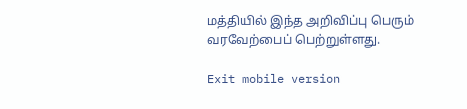மத்தியில் இந்த அறிவிப்பு பெரும் வரவேற்பைப் பெற்றுள்ளது.

Exit mobile version